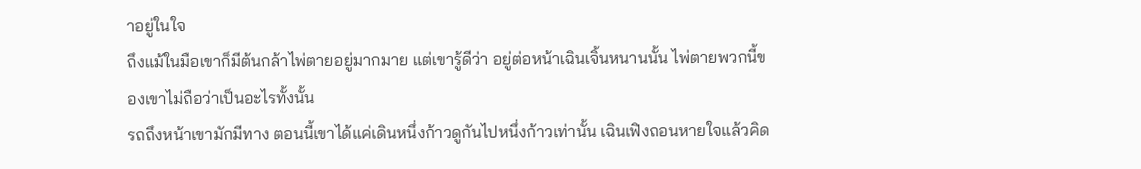าอยู่ในใจ
ถึงแม้ในมือเขาก็มีต้นกล้าไพ่ตายอยู่มากมาย แต่เขารู้ดีว่า อยู่ต่อหน้าเฉินเจิ้นหนานนั้น ไพ่ตายพวกนี้ของเขาไม่ถือว่าเป็นอะไรทั้งนั้น
รถถึงหน้าเขามักมีทาง ตอนนี้เขาได้แค่เดินหนึ่งก้าวดูกันไปหนึ่งก้าวเท่านั้น เฉินเฟิงถอนหายใจแล้วคิด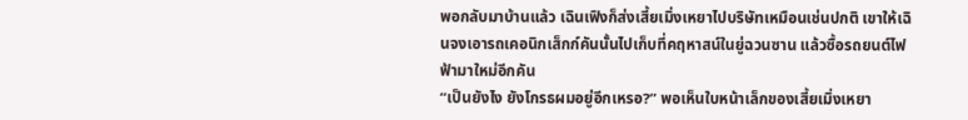พอกลับมาบ้านแล้ว เฉินเฟิงก็ส่งเสี้ยเมิ่งเหยาไปบริษัทเหมือนเช่นปกติ เขาให้เฉินจงเอารถเคอนิกเส็กก์คันนั้นไปเก็บที่คฤหาสน์ในยู่ฉวนซาน แล้วซื้อรถยนต์ไฟฟ้ามาใหม่อีกคัน
“เป็นยังไง ยังโกรธผมอยู่อีกเหรอ?” พอเห็นใบหน้าเล็กของเสี้ยเมิ่งเหยา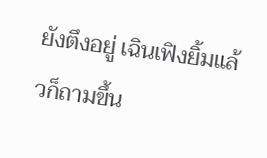ยังตึงอยู่ เฉินเฟิงยิ้มแล้วก็ถามขึ้น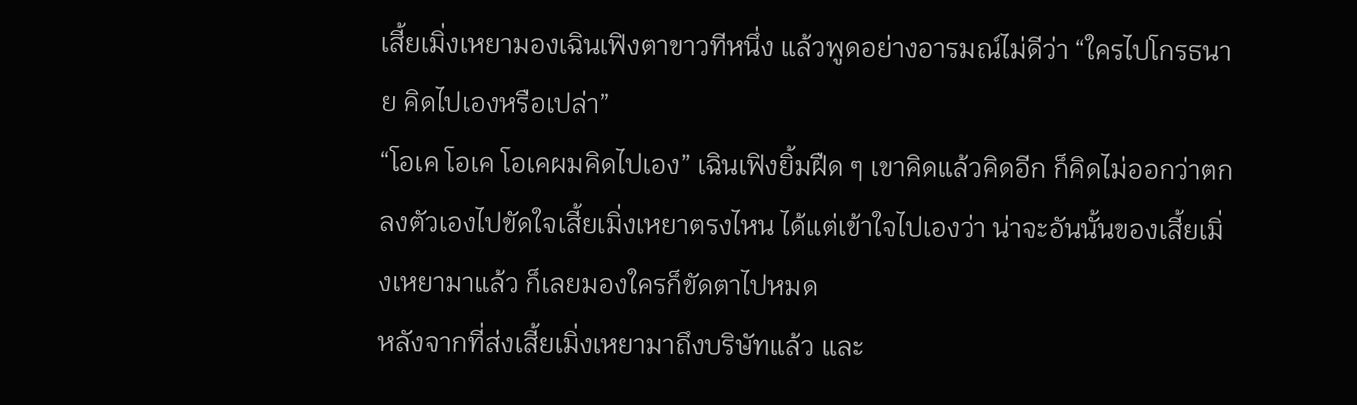เสี้ยเมิ่งเหยามองเฉินเฟิงตาขาวทีหนึ่ง แล้วพูดอย่างอารมณ์ไม่ดีว่า “ใครไปโกรธนาย คิดไปเองหรือเปล่า”
“โอเค โอเค โอเคผมคิดไปเอง” เฉินเฟิงยิ้มฝืด ๆ เขาคิดแล้วคิดอีก ก็คิดไม่ออกว่าตกลงตัวเองไปขัดใจเสี้ยเมิ่งเหยาตรงไหน ได้แต่เข้าใจไปเองว่า น่าจะอันนั้นของเสี้ยเมิ่งเหยามาแล้ว ก็เลยมองใครก็ขัดตาไปหมด
หลังจากที่ส่งเสี้ยเมิ่งเหยามาถึงบริษัทแล้ว และ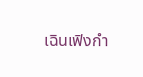เฉินเฟิงกำ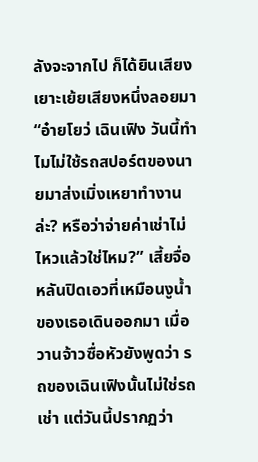ลังจะจากไป ก็ได้ยินเสียงเยาะเย้ยเสียงหนึ่งลอยมา
“อ๋ายโยว่ เฉินเฟิง วันนี้ทำไมไม่ใช้รถสปอร์ตของนายมาส่งเมิ่งเหยาทำงานล่ะ? หรือว่าจ่ายค่าเช่าไม่ไหวแล้วใช่ไหม?” เสี้ยจื่อหลันปิดเอวที่เหมือนงูน้ำของเธอเดินออกมา เมื่อวานจ้าวซื่อหัวยังพูดว่า รถของเฉินเฟิงนั้นไม่ใช่รถเช่า แต่วันนี้ปรากฏว่า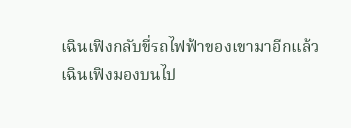เฉินเฟิงกลับขี่รถไฟฟ้าของเขามาอีกแล้ว
เฉินเฟิงมองบนไป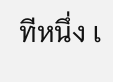ทีหนึ่ง เ